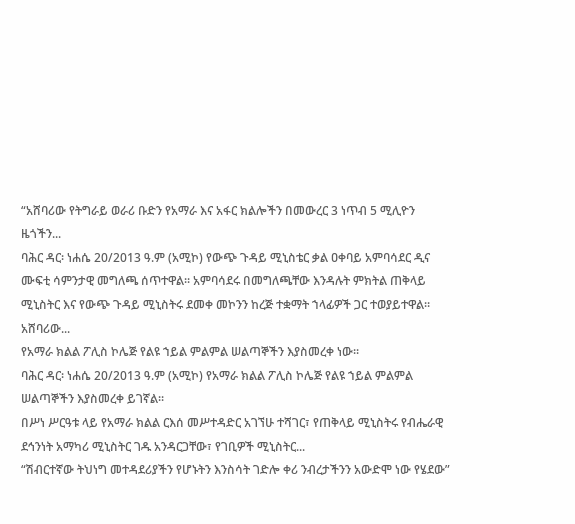“አሸባሪው የትግራይ ወራሪ ቡድን የአማራ እና አፋር ክልሎችን በመውረር 3 ነጥብ 5 ሚሊዮን ዜጎችን...
ባሕር ዳር፡ ነሐሴ 20/2013 ዓ.ም (አሚኮ) የውጭ ጉዳይ ሚኒስቴር ቃል ዐቀባይ አምባሳደር ዲና ሙፍቲ ሳምንታዊ መግለጫ ሰጥተዋል፡፡ አምባሳደሩ በመግለጫቸው እንዳሉት ምክትል ጠቅላይ ሚኒስትር እና የውጭ ጉዳይ ሚኒስትሩ ደመቀ መኮንን ከረጅ ተቋማት ኀላፊዎች ጋር ተወያይተዋል።
አሸባሪው...
የአማራ ክልል ፖሊስ ኮሌጅ የልዩ ኀይል ምልምል ሠልጣኞችን እያስመረቀ ነው፡፡
ባሕር ዳር፡ ነሐሴ 20/2013 ዓ.ም (አሚኮ) የአማራ ክልል ፖሊስ ኮሌጅ የልዩ ኀይል ምልምል ሠልጣኞችን እያስመረቀ ይገኛል፡፡
በሥነ ሥርዓቱ ላይ የአማራ ክልል ርእሰ መሥተዳድር አገኘሁ ተሻገር፣ የጠቅላይ ሚኒስትሩ የብሔራዊ ደኅንነት አማካሪ ሚኒስትር ገዱ አንዳርጋቸው፣ የገቢዎች ሚኒስትር...
“ሽብርተኛው ትህነግ መተዳደሪያችን የሆኑትን እንስሳት ገድሎ ቀሪ ንብረታችንን አውድሞ ነው የሄደው”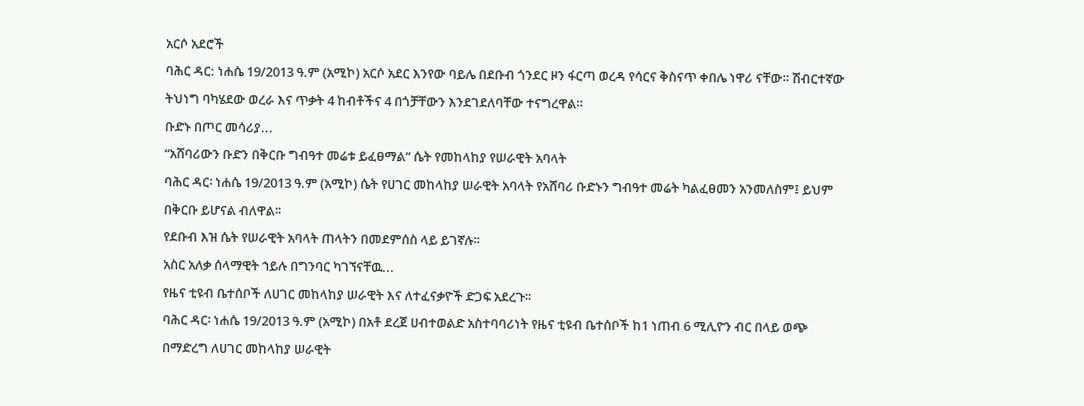አርሶ አደሮች
ባሕር ዳር: ነሐሴ 19/2013 ዓ.ም (አሚኮ) አርሶ አደር እንየው ባይሌ በደቡብ ጎንደር ዞን ፋርጣ ወረዳ የሳርና ቅስናጥ ቀበሌ ነዋሪ ናቸው። ሽብርተኛው ትህነግ ባካሄደው ወረራ እና ጥቃት 4 ከብቶችና 4 በጎቻቸውን እንደገደለባቸው ተናግረዋል።
ቡድኑ በጦር መሳሪያ...
“አሸባሪውን ቡድን በቅርቡ ግብዓተ መሬቱ ይፈፀማል” ሴት የመከላከያ የሠራዊት አባላት
ባሕር ዳር፡ ነሐሴ 19/2013 ዓ.ም (አሚኮ) ሴት የሀገር መከላከያ ሠራዊት አባላት የአሸባሪ ቡድኑን ግብዓተ መሬት ካልፈፀመን አንመለስም፤ ይህም በቅርቡ ይሆናል ብለዋል፡፡
የደቡብ እዝ ሴት የሠራዊት አባላት ጠላትን በመደምሰስ ላይ ይገኛሉ፡፡
አስር አለቃ ሰላማዊት ኀይሉ በግንባር ካገኘናቸዉ...
የዜና ቲዩብ ቤተሰቦች ለሀገር መከላከያ ሠራዊት እና ለተፈናቃዮች ድጋፍ አደረጉ፡፡
ባሕር ዳር፡ ነሐሴ 19/2013 ዓ.ም (አሚኮ) በአቶ ደረጀ ሀብተወልድ አስተባባሪነት የዜና ቲዩብ ቤተሰቦች ከ1 ነጠብ 6 ሚሊዮን ብር በላይ ወጭ በማድረግ ለሀገር መከላከያ ሠራዊት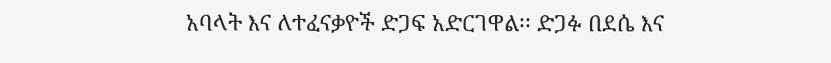አባላት እና ለተፈናቃዮች ድጋፍ አድርገዋል፡፡ ድጋፉ በደሴ እና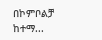በኮምቦልቻ ከተማ...